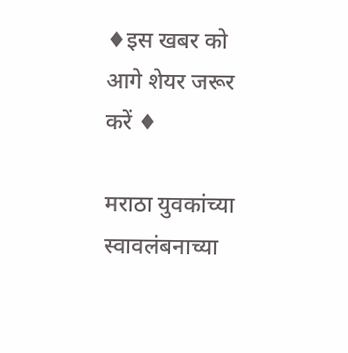♦इस खबर को आगे शेयर जरूर करें ♦

मराठा युवकांच्या स्वावलंबनाच्या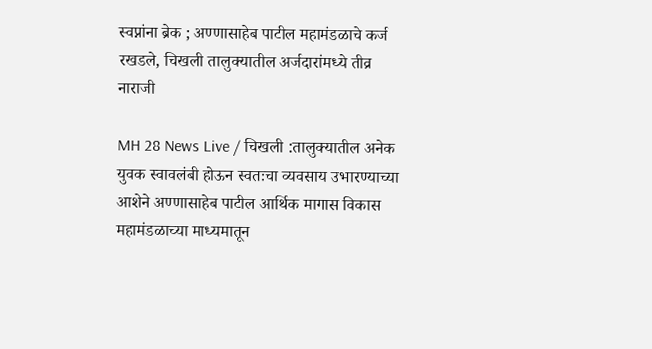स्वप्नांना ब्रेक ; अण्णासाहेब पाटील महामंडळाचे कर्ज रखडले, चिखली तालुक्यातील अर्जदारांमध्ये तीव्र नाराजी

MH 28 News Live / चिखली :तालुक्यातील अनेक युवक स्वावलंबी होऊन स्वतःचा व्यवसाय उभारण्याच्या आशेने अण्णासाहेब पाटील आर्थिक मागास विकास महामंडळाच्या माध्यमातून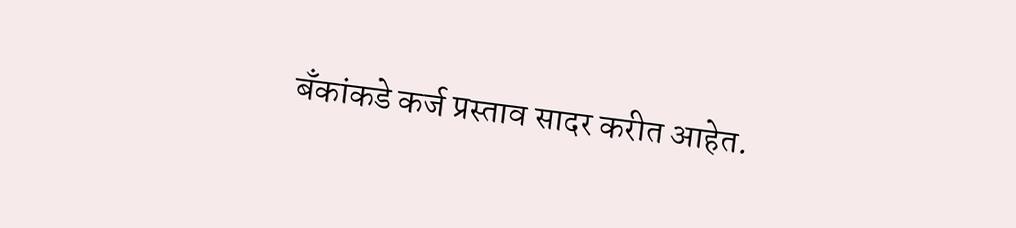बँकांकडे कर्ज प्रस्ताव सादर करीत आहेत.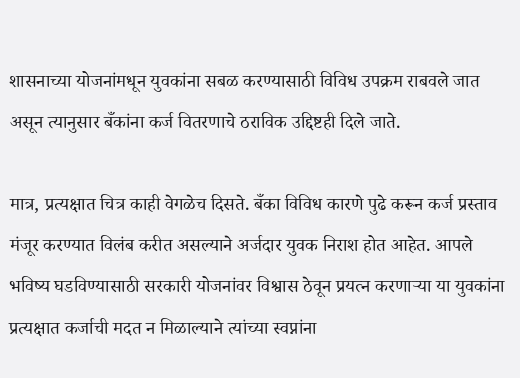शासनाच्या योजनांमधून युवकांना सबळ करण्यासाठी विविध उपक्रम राबवले जात असून त्यानुसार बँकांना कर्ज वितरणाचे ठराविक उद्दिष्टही दिले जाते.

मात्र, प्रत्यक्षात चित्र काही वेगळेच दिसते. बँका विविध कारणे पुढे करून कर्ज प्रस्ताव मंजूर करण्यात विलंब करीत असल्याने अर्जदार युवक निराश होत आहेत. आपले भविष्य घडविण्यासाठी सरकारी योजनांवर विश्वास ठेवून प्रयत्न करणाऱ्या या युवकांना प्रत्यक्षात कर्जाची मदत न मिळाल्याने त्यांच्या स्वप्नांना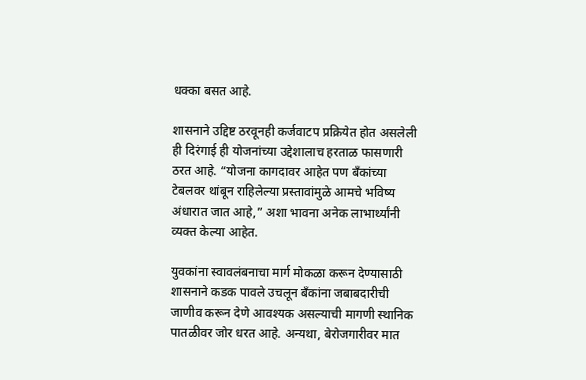धक्का बसत आहे.

शासनाने उद्दिष्ट ठरवूनही कर्जवाटप प्रक्रियेत होत असलेली ही दिरंगाई ही योजनांच्या उद्देशालाच हरताळ फासणारी ठरत आहे. “योजना कागदावर आहेत पण बँकांच्या टेबलवर थांबून राहिलेल्या प्रस्तावांमुळे आमचे भविष्य अंधारात जात आहे,” अशा भावना अनेक लाभार्थ्यांनी व्यक्त केल्या आहेत.

युवकांना स्वावलंबनाचा मार्ग मोकळा करून देण्यासाठी शासनाने कडक पावले उचलून बँकांना जबाबदारीची जाणीव करून देणे आवश्यक असल्याची मागणी स्थानिक पातळीवर जोर धरत आहे. अन्यथा, बेरोजगारीवर मात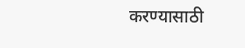करण्यासाठी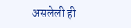असलेली ही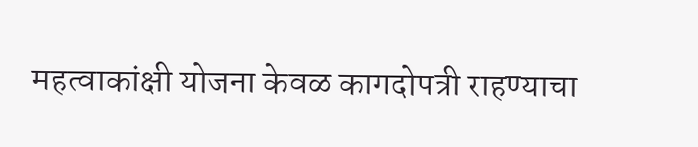महत्वाकांक्षी योजना केवळ कागदोपत्री राहण्याचा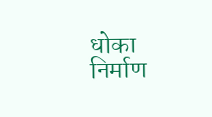धोका निर्माण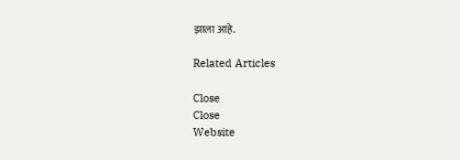झाला आहे.

Related Articles

Close
Close
Website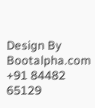Design By Bootalpha.com +91 84482 65129